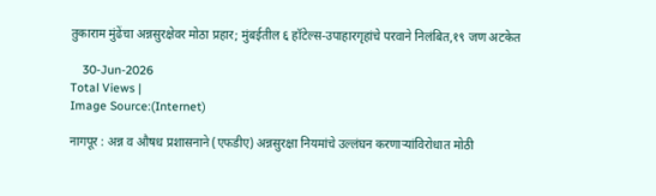तुकाराम मुंढेंचा अन्नसुरक्षेवर मोठा प्रहार; मुंबईतील ६ हॉटेल्स-उपाहारगृहांचे परवाने निलंबित,१९ जण अटकेत

    30-Jun-2026
Total Views |
Image Source:(Internet)

नागपूर : अन्न व औषध प्रशासनाने (एफडीए) अन्नसुरक्षा नियमांचे उल्लंघन करणाऱ्यांविरोधात मोठी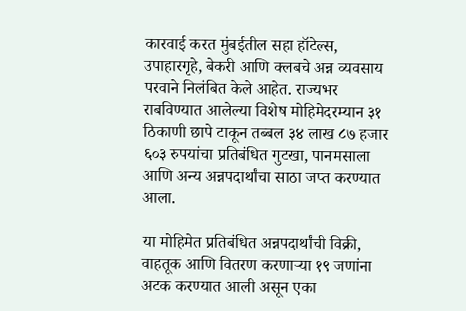कारवाई करत मुंबईतील सहा हॉटेल्स, उपाहारगृहे, बेकरी आणि क्लबचे अन्न व्यवसाय परवाने निलंबित केले आहेत. राज्यभर राबविण्यात आलेल्या विशेष मोहिमेदरम्यान ३१ ठिकाणी छापे टाकून तब्बल ३४ लाख ८७ हजार ६०३ रुपयांचा प्रतिबंधित गुटखा, पानमसाला आणि अन्य अन्नपदार्थांचा साठा जप्त करण्यात आला.

या मोहिमेत प्रतिबंधित अन्नपदार्थांची विक्री, वाहतूक आणि वितरण करणाऱ्या १९ जणांना अटक करण्यात आली असून एका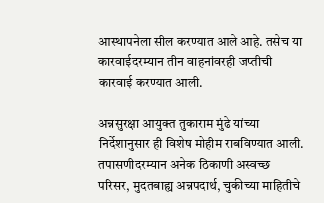आस्थापनेला सील करण्यात आले आहे. तसेच या कारवाईदरम्यान तीन वाहनांवरही जप्तीची कारवाई करण्यात आली.

अन्नसुरक्षा आयुक्त तुकाराम मुंढे यांच्या निर्देशानुसार ही विशेष मोहीम राबविण्यात आली. तपासणीदरम्यान अनेक ठिकाणी अस्वच्छ परिसर, मुदतबाह्य अन्नपदार्थ, चुकीच्या माहितीचे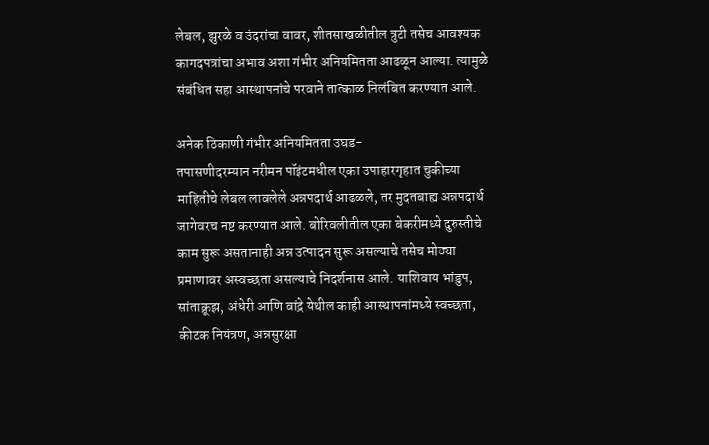लेबल, झुरळे व उंदरांचा वावर, शीतसाखळीतील त्रुटी तसेच आवश्यक कागदपत्रांचा अभाव अशा गंभीर अनियमितता आढळून आल्या. त्यामुळे संबंधित सहा आस्थापनांचे परवाने तात्काळ निलंबित करण्यात आले.

अनेक ठिकाणी गंभीर अनियमितता उघड-
तपासणीदरम्यान नरीमन पॉइंटमधील एका उपाहारगृहात चुकीच्या माहितीचे लेबल लावलेले अन्नपदार्थ आढळले, तर मुदतबाह्य अन्नपदार्थ जागेवरच नष्ट करण्यात आले. बोरिवलीतील एका बेकरीमध्ये दुरुस्तीचे काम सुरू असतानाही अन्न उत्पादन सुरू असल्याचे तसेच मोठ्या प्रमाणावर अस्वच्छता असल्याचे निदर्शनास आले. याशिवाय भांडुप, सांताक्रूझ, अंधेरी आणि वांद्रे येथील काही आस्थापनांमध्ये स्वच्छता, कीटक नियंत्रण, अन्नसुरक्षा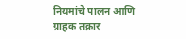नियमांचे पालन आणि ग्राहक तक्रार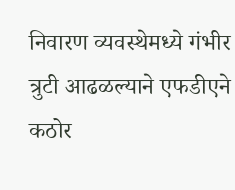निवारण व्यवस्थेमध्ये गंभीर त्रुटी आढळल्याने एफडीएने कठोर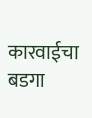कारवाईचा बडगा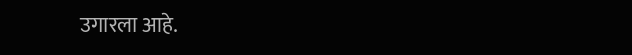उगारला आहे.